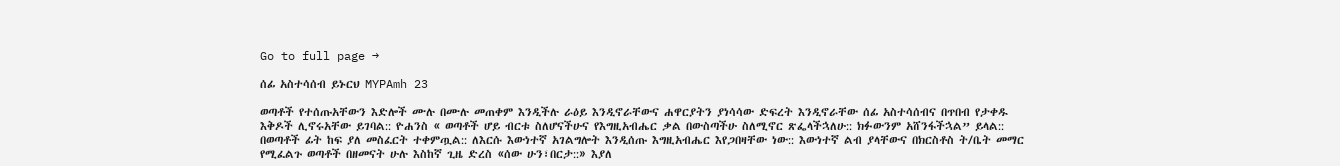Go to full page →

ሰፊ አስተሳሰብ ይኑርህ MYPAmh 23

ወጣቶች የተሰጡአቸውን እድሎች ሙሉ በሙሉ መጠቀም እንዲችሉ ራዕይ እንዲኖራቸውና ሐዋርያትን ያነሳሳው ድፍረት እንዲኖራቸው ሰፊ አስተሳሰብና በጥበብ የታቀዱ እቅዶች ሊኖሩአቸው ይገባል:: ዮሐንስ « ወጣቶች ሆይ ብርቱ ስለሆናችሁና የእግዚአብሔር ቃል በውስጣችሁ ስለሚኖር ጽፌላችኋለሁ:: ክፉውንም አሸንፋችኋል” ይላል:: በወጣቶች ፊት ከፍ ያለ መስፈርት ተቀምጧል:: ለእርሱ እውነተኛ አገልግሎት እንዲሰጡ እግዚአብሔር እየጋበዛቸው ነው:: እውነተኛ ልብ ያላቸውና በክርስቶስ ት/ቤት መማር የሚፈልጉ ወጣቶች በዘመናት ሁሉ እስከኛ ጊዜ ድረስ «ሰው ሁን፣በርታ::» እያለ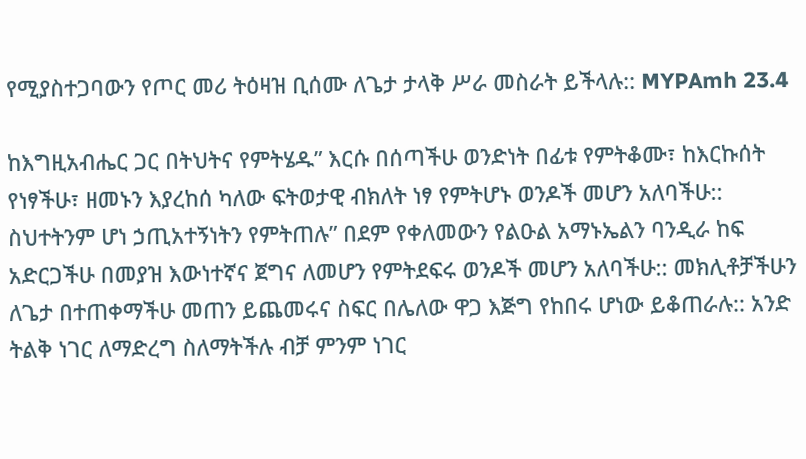የሚያስተጋባውን የጦር መሪ ትዕዛዝ ቢሰሙ ለጌታ ታላቅ ሥራ መስራት ይችላሉ:: MYPAmh 23.4

ከእግዚአብሔር ጋር በትህትና የምትሄዱ” እርሱ በሰጣችሁ ወንድነት በፊቱ የምትቆሙ፣ ከእርኩሰት የነፃችሁ፣ ዘመኑን እያረከሰ ካለው ፍትወታዊ ብክለት ነፃ የምትሆኑ ወንዶች መሆን አለባችሁ:: ስህተትንም ሆነ ኃጢአተኝነትን የምትጠሉ” በደም የቀለመውን የልዑል አማኑኤልን ባንዲራ ከፍ አድርጋችሁ በመያዝ እውነተኛና ጀግና ለመሆን የምትደፍሩ ወንዶች መሆን አለባችሁ:: መክሊቶቻችሁን ለጌታ በተጠቀማችሁ መጠን ይጨመሩና ስፍር በሌለው ዋጋ እጅግ የከበሩ ሆነው ይቆጠራሉ:: አንድ ትልቅ ነገር ለማድረግ ስለማትችሉ ብቻ ምንም ነገር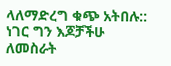ላለማድረግ ቁጭ አትበሉ:: ነገር ግን እጆቻችሁ ለመስራት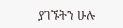ያገኙትን ሁሉ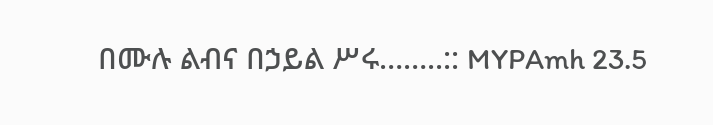በሙሉ ልብና በኃይል ሥሩ……..:: MYPAmh 23.5